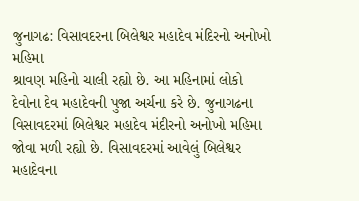જુનાગઢ: વિસાવદરના બિલેશ્વર મહાદેવ મંદિરનો અનોખો મહિમા
શ્રાવણ મહિનો ચાલી રહ્યો છે. આ મહિનામાં લોકો દેવોના દેવ મહાદેવની પુજા અર્ચના કરે છે. જુનાગઢના વિસાવદરમાં બિલેશ્વર મહાદેવ મંદીરનો અનોખો મહિમા જોવા મળી રહ્યો છે. વિસાવદરમાં આવેલું બિલેશ્વર મહાદેવના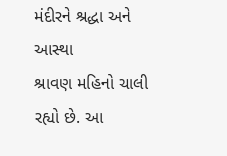મંદીરને શ્રદ્ધા અને આસ્થા
શ્રાવણ મહિનો ચાલી રહ્યો છે. આ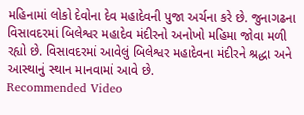મહિનામાં લોકો દેવોના દેવ મહાદેવની પુજા અર્ચના કરે છે. જુનાગઢના વિસાવદરમાં બિલેશ્વર મહાદેવ મંદીરનો અનોખો મહિમા જોવા મળી રહ્યો છે. વિસાવદરમાં આવેલું બિલેશ્વર મહાદેવના મંદીરને શ્રદ્ધા અને આસ્થાનું સ્થાન માનવામાં આવે છે.
Recommended Video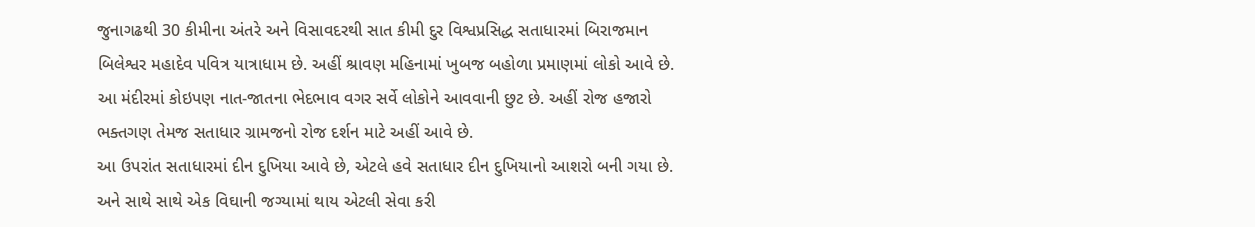જુનાગઢથી 30 કીમીના અંતરે અને વિસાવદરથી સાત કીમી દુર વિશ્વપ્રસિદ્ધ સતાધારમાં બિરાજમાન બિલેશ્વર મહાદેવ પવિત્ર યાત્રાધામ છે. અહીં શ્રાવણ મહિનામાં ખુબજ બહોળા પ્રમાણમાં લોકો આવે છે. આ મંદીરમાં કોઇપણ નાત-જાતના ભેદભાવ વગર સર્વે લોકોને આવવાની છુટ છે. અહીં રોજ હજારો ભક્તગણ તેમજ સતાધાર ગ્રામજનો રોજ દર્શન માટે અહીં આવે છે.
આ ઉપરાંત સતાધારમાં દીન દુખિયા આવે છે, એટલે હવે સતાધાર દીન દુખિયાનો આશરો બની ગયા છે. અને સાથે સાથે એક વિઘાની જગ્યામાં થાય એટલી સેવા કરી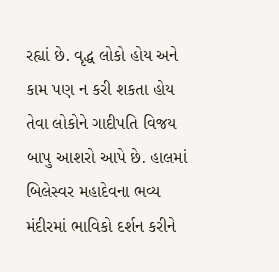રહ્યાં છે. વૃદ્ધ લોકો હોય અને કામ પણ ન કરી શકતા હોય તેવા લોકોને ગાદીપતિ વિજય બાપુ આશરો આપે છે. હાલમાં બિલેસ્વર મહાદેવના ભવ્ય મંદીરમાં ભાવિકો દર્શન કરીને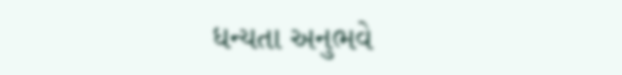ધન્યતા અનુભવે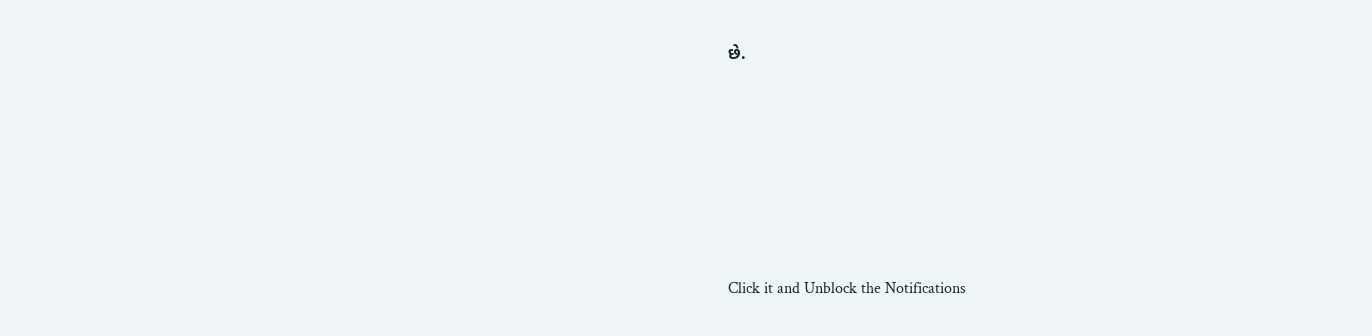છે.












Click it and Unblock the Notifications